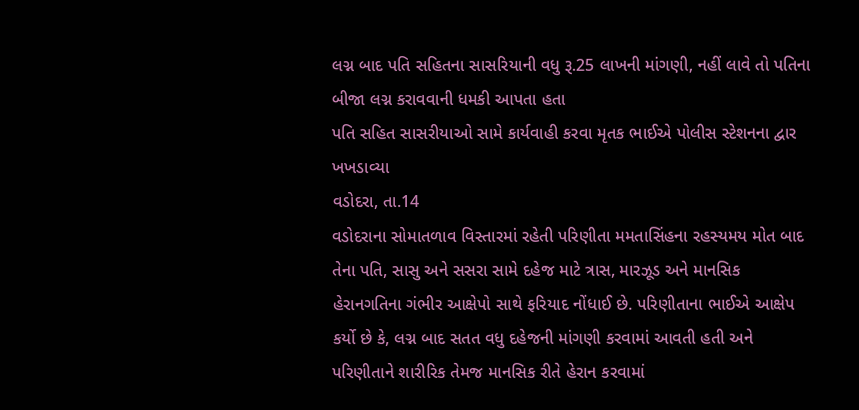લગ્ન બાદ પતિ સહિતના સાસરિયાની વધુ રૂ.25 લાખની માંગણી, નહીં લાવે તો પતિના બીજા લગ્ન કરાવવાની ધમકી આપતા હતા
પતિ સહિત સાસરીયાઓ સામે કાર્યવાહી કરવા મૃતક ભાઈએ પોલીસ સ્ટેશનના દ્વાર ખખડાવ્યા
વડોદરા, તા.14
વડોદરાના સોમાતળાવ વિસ્તારમાં રહેતી પરિણીતા મમતાસિંહના રહસ્યમય મોત બાદ તેના પતિ, સાસુ અને સસરા સામે દહેજ માટે ત્રાસ, મારઝૂડ અને માનસિક હેરાનગતિના ગંભીર આક્ષેપો સાથે ફરિયાદ નોંધાઈ છે. પરિણીતાના ભાઈએ આક્ષેપ કર્યો છે કે, લગ્ન બાદ સતત વધુ દહેજની માંગણી કરવામાં આવતી હતી અને પરિણીતાને શારીરિક તેમજ માનસિક રીતે હેરાન કરવામાં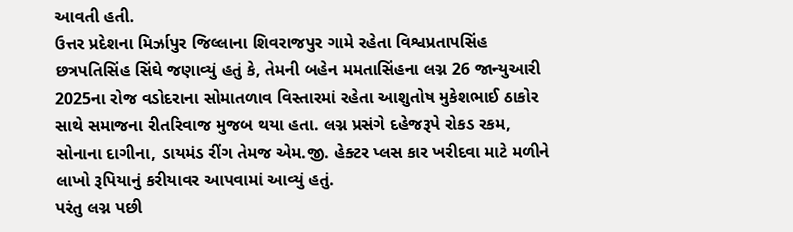આવતી હતી.
ઉત્તર પ્રદેશના મિર્ઝાપુર જિલ્લાના શિવરાજપુર ગામે રહેતા વિશ્વપ્રતાપસિંહ છત્રપતિસિંહ સિંઘે જણાવ્યું હતું કે, તેમની બહેન મમતાસિંહના લગ્ન 26 જાન્યુઆરી 2025ના રોજ વડોદરાના સોમાતળાવ વિસ્તારમાં રહેતા આશુતોષ મુકેશભાઈ ઠાકોર સાથે સમાજના રીતરિવાજ મુજબ થયા હતા. લગ્ન પ્રસંગે દહેજરૂપે રોકડ રકમ, સોનાના દાગીના, ડાયમંડ રીંગ તેમજ એમ.જી. હેક્ટર પ્લસ કાર ખરીદવા માટે મળીને લાખો રૂપિયાનું કરીયાવર આપવામાં આવ્યું હતું.
પરંતુ લગ્ન પછી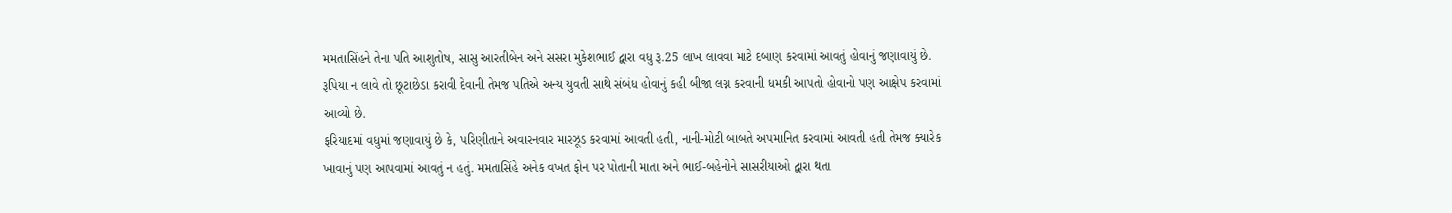મમતાસિંહને તેના પતિ આશુતોષ, સાસુ આરતીબેન અને સસરા મુકેશભાઈ દ્વારા વધુ રૂ.25 લાખ લાવવા માટે દબાણ કરવામાં આવતું હોવાનું જણાવાયું છે. રૂપિયા ન લાવે તો છૂટાછેડા કરાવી દેવાની તેમજ પતિએ અન્ય યુવતી સાથે સંબંધ હોવાનું કહી બીજા લગ્ન કરવાની ધમકી આપતો હોવાનો પણ આક્ષેપ કરવામાં આવ્યો છે.
ફરિયાદમાં વધુમાં જણાવાયું છે કે, પરિણીતાને અવારનવાર મારઝૂડ કરવામાં આવતી હતી, નાની-મોટી બાબતે અપમાનિત કરવામાં આવતી હતી તેમજ ક્યારેક ખાવાનું પણ આપવામાં આવતું ન હતું. મમતાસિંહે અનેક વખત ફોન પર પોતાની માતા અને ભાઈ-બહેનોને સાસરીયાઓ દ્વારા થતા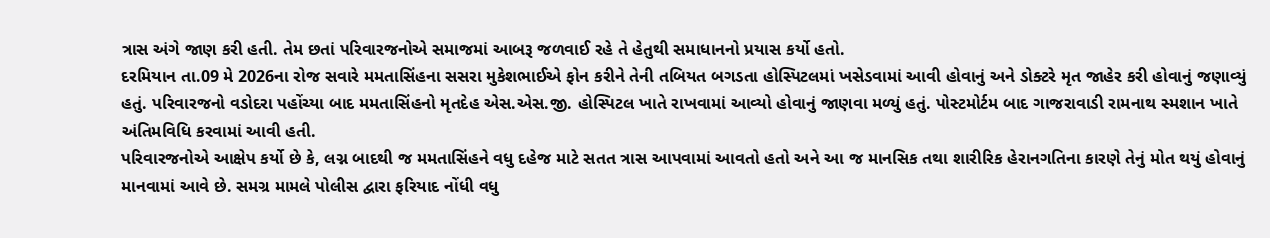ત્રાસ અંગે જાણ કરી હતી. તેમ છતાં પરિવારજનોએ સમાજમાં આબરૂ જળવાઈ રહે તે હેતુથી સમાધાનનો પ્રયાસ કર્યો હતો.
દરમિયાન તા.09 મે 2026ના રોજ સવારે મમતાસિંહના સસરા મુકેશભાઈએ ફોન કરીને તેની તબિયત બગડતા હોસ્પિટલમાં ખસેડવામાં આવી હોવાનું અને ડોક્ટરે મૃત જાહેર કરી હોવાનું જણાવ્યું હતું. પરિવારજનો વડોદરા પહોંચ્યા બાદ મમતાસિંહનો મૃતદેહ એસ.એસ.જી. હોસ્પિટલ ખાતે રાખવામાં આવ્યો હોવાનું જાણવા મળ્યું હતું. પોસ્ટમોર્ટમ બાદ ગાજરાવાડી રામનાથ સ્મશાન ખાતે અંતિમવિધિ કરવામાં આવી હતી.
પરિવારજનોએ આક્ષેપ કર્યો છે કે, લગ્ન બાદથી જ મમતાસિંહને વધુ દહેજ માટે સતત ત્રાસ આપવામાં આવતો હતો અને આ જ માનસિક તથા શારીરિક હેરાનગતિના કારણે તેનું મોત થયું હોવાનું માનવામાં આવે છે. સમગ્ર મામલે પોલીસ દ્વારા ફરિયાદ નોંધી વધુ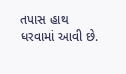તપાસ હાથ ધરવામાં આવી છે.